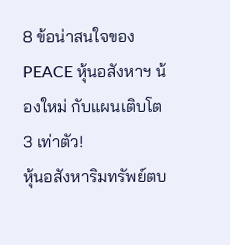8 ข้อน่าสนใจของ PEACE หุ้นอสังหาฯ น้องใหม่ กับแผนเติบโต 3 เท่าตัว!
หุ้นอสังหาริมทรัพย์ตบ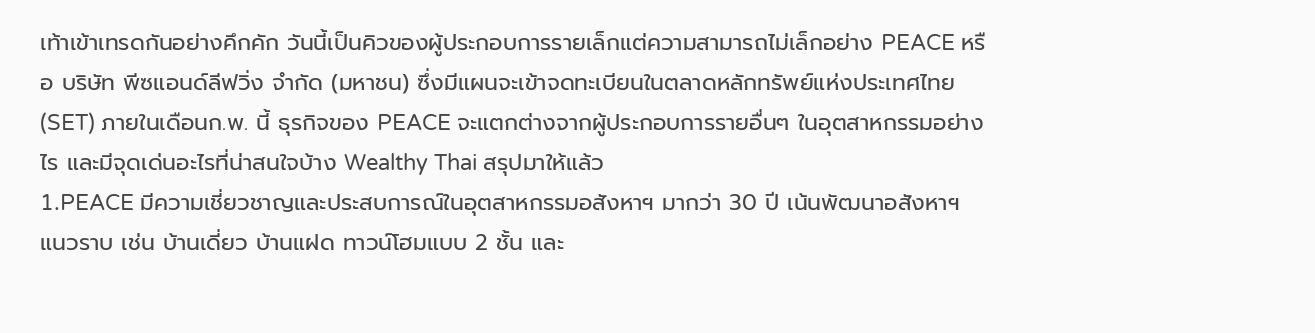เท้าเข้าเทรดกันอย่างคึกคัก วันนี้เป็นคิวของผู้ประกอบการรายเล็กแต่ความสามารถไม่เล็กอย่าง PEACE หรือ บริษัท พีซแอนด์ลีฟวิ่ง จำกัด (มหาชน) ซึ่งมีแผนจะเข้าจดทะเบียนในตลาดหลักทรัพย์แห่งประเทศไทย (SET) ภายในเดือนก.พ. นี้ ธุรกิจของ PEACE จะแตกต่างจากผู้ประกอบการรายอื่นๆ ในอุตสาหกรรมอย่างไร และมีจุดเด่นอะไรที่น่าสนใจบ้าง Wealthy Thai สรุปมาให้แล้ว
1.PEACE มีความเชี่ยวชาญและประสบการณ์ในอุตสาหกรรมอสังหาฯ มากว่า 30 ปี เน้นพัฒนาอสังหาฯ แนวราบ เช่น บ้านเดี่ยว บ้านแฝด ทาวน์โฮมแบบ 2 ชั้น และ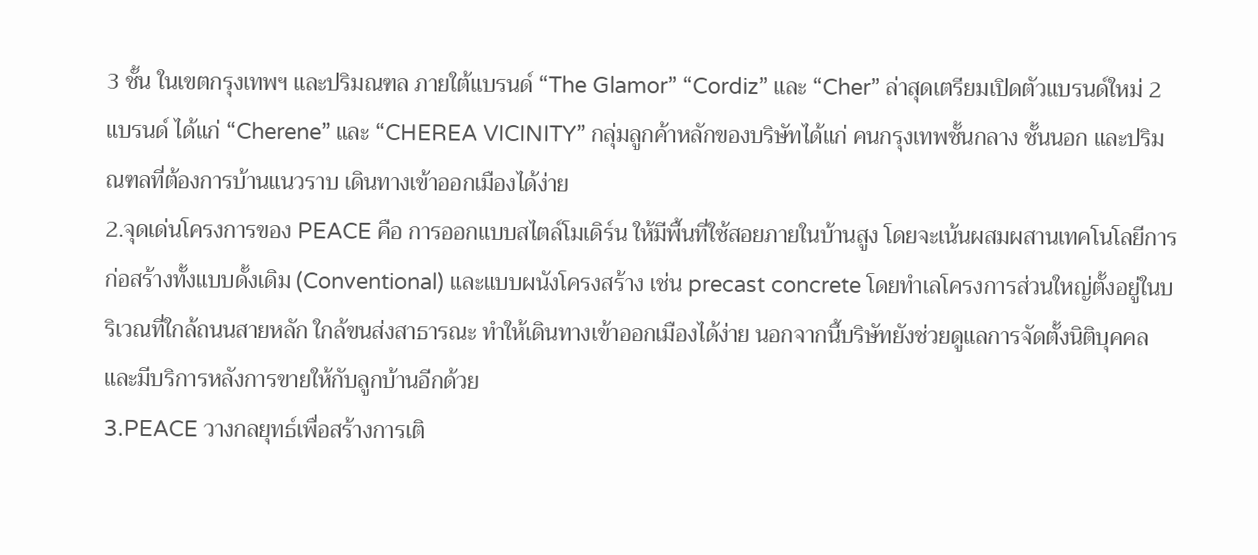3 ชั้น ในเขตกรุงเทพฯ และปริมณฑล ภายใต้แบรนด์ “The Glamor” “Cordiz” และ “Cher” ล่าสุดเตรียมเปิดตัวแบรนด์ใหม่ 2 แบรนด์ ได้แก่ “Cherene” และ “CHEREA VICINITY” กลุ่มลูกค้าหลักของบริษัทได้แก่ คนกรุงเทพชั้นกลาง ชั้นนอก และปริมณฑลที่ต้องการบ้านแนวราบ เดินทางเข้าออกเมืองได้ง่าย
2.จุดเด่นโครงการของ PEACE คือ การออกแบบสไตล์โมเดิร์น ให้มีพื้นที่ใช้สอยภายในบ้านสูง โดยจะเน้นผสมผสานเทคโนโลยีการก่อสร้างทั้งแบบดั้งเดิม (Conventional) และแบบผนังโครงสร้าง เช่น precast concrete โดยทำเลโครงการส่วนใหญ่ตั้งอยู่ในบริเวณที่ใกล้ถนนสายหลัก ใกล้ขนส่งสาธารณะ ทำให้เดินทางเข้าออกเมืองได้ง่าย นอกจากนี้บริษัทยังช่วยดูแลการจัดตั้งนิติบุคคลและมีบริการหลังการขายให้กับลูกบ้านอีกด้วย
3.PEACE วางกลยุทธ์เพื่อสร้างการเติ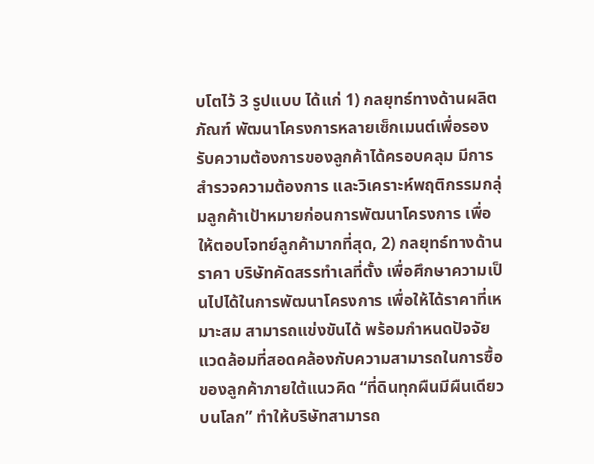บโตไว้ 3 รูปแบบ ได้แก่ 1) กลยุทธ์ทางด้านผลิตภัณฑ์ พัฒนาโครงการหลายเซ็กเมนต์เพื่อรองรับความต้องการของลูกค้าได้ครอบคลุม มีการสำรวจความต้องการ และวิเคราะห์พฤติกรรมกลุ่มลูกค้าเป้าหมายก่อนการพัฒนาโครงการ เพื่อให้ตอบโจทย์ลูกค้ามากที่สุด, 2) กลยุทธ์ทางด้านราคา บริษัทคัดสรรทำเลที่ตั้ง เพื่อศึกษาความเป็นไปได้ในการพัฒนาโครงการ เพื่อให้ได้ราคาที่เหมาะสม สามารถแข่งขันได้ พร้อมกำหนดปัจจัยแวดล้อมที่สอดคล้องกับความสามารถในการซื้อของลูกค้าภายใต้แนวคิด “ที่ดินทุกผืนมีผืนเดียวบนโลก” ทำให้บริษัทสามารถ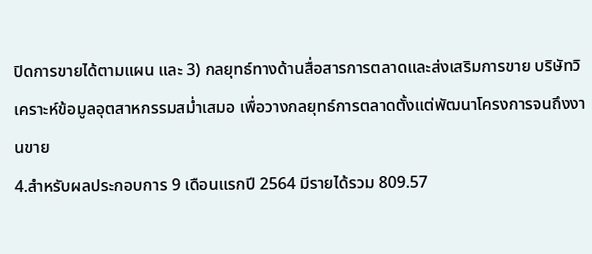ปิดการขายได้ตามแผน และ 3) กลยุทธ์ทางด้านสื่อสารการตลาดและส่งเสริมการขาย บริษัทวิเคราะห์ข้อมูลอุตสาหกรรมสม่ำเสมอ เพื่อวางกลยุทธ์การตลาดตั้งแต่พัฒนาโครงการจนถึงงานขาย
4.สำหรับผลประกอบการ 9 เดือนแรกปี 2564 มีรายได้รวม 809.57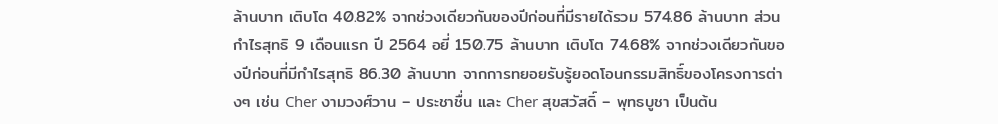ล้านบาท เติบโต 40.82% จากช่วงเดียวกันของปีก่อนที่มีรายได้รวม 574.86 ล้านบาท ส่วนกำไรสุทธิ 9 เดือนแรก ปี 2564 อยี่ 150.75 ล้านบาท เติบโต 74.68% จากช่วงเดียวกันของปีก่อนที่มีกำไรสุทธิ 86.30 ล้านบาท จากการทยอยรับรู้ยอดโอนกรรมสิทธิ์ของโครงการต่างๆ เช่น Cher งามวงศ์วาน – ประชาชื่น และ Cher สุขสวัสดิ์ – พุทธบูชา เป็นต้น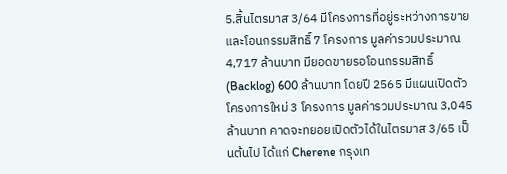5.สิ้นไตรมาส 3/64 มีโครงการที่อยู่ระหว่างการขายและโอนกรรมสิทธิ์ 7 โครงการ มูลค่ารวมประมาณ 4,717 ล้านบาท มียอดขายรอโอนกรรมสิทธิ์ (Backlog) 600 ล้านบาท โดยปี 2565 มีแผนเปิดตัวโครงการใหม่ 3 โครงการ มูลค่ารวมประมาณ 3,045 ล้านบาท คาดจะทยอยเปิดตัวได้ในไตรมาส 3/65 เป็นต้นไป ได้แก่ Cherene กรุงเท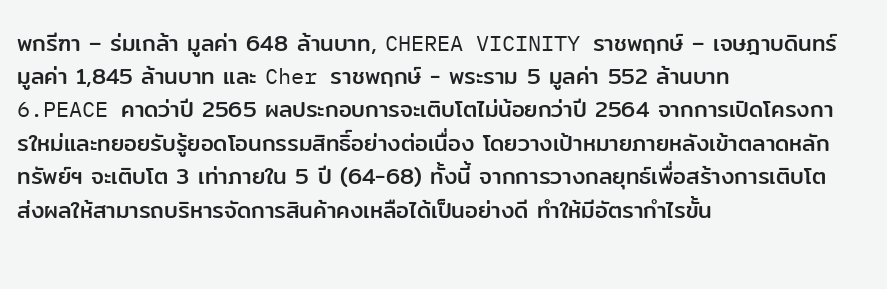พกรีฑา – ร่มเกล้า มูลค่า 648 ล้านบาท, CHEREA VICINITY ราชพฤกษ์ – เจษฎาบดินทร์ มูลค่า 1,845 ล้านบาท และ Cher ราชพฤกษ์ - พระราม 5 มูลค่า 552 ล้านบาท
6.PEACE คาดว่าปี 2565 ผลประกอบการจะเติบโตไม่น้อยกว่าปี 2564 จากการเปิดโครงการใหม่และทยอยรับรู้ยอดโอนกรรมสิทธิ์อย่างต่อเนื่อง โดยวางเป้าหมายภายหลังเข้าตลาดหลักทรัพย์ฯ จะเติบโต 3 เท่าภายใน 5 ปี (64-68) ทั้งนี้ จากการวางกลยุทธ์เพื่อสร้างการเติบโต ส่งผลให้สามารถบริหารจัดการสินค้าคงเหลือได้เป็นอย่างดี ทำให้มีอัตรากำไรขั้น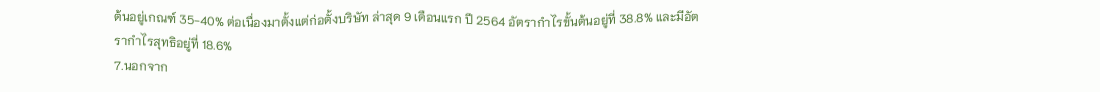ต้นอยู่เกณฑ์ 35-40% ต่อเนื่องมาตั้งแต่ก่อตั้งบริษัท ล่าสุด 9 เดือนแรก ปี 2564 อัตรากำไรขั้นต้นอยู่ที่ 38.8% และมีอัตรากำไรสุทธิอยู่ที่ 18.6%
7.นอกจาก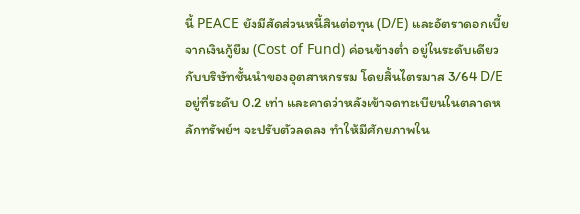นี้ PEACE ยังมีสัดส่วนหนี้สินต่อทุน (D/E) และอัตราดอกเบี้ยจากเงินกู้ยืม (Cost of Fund) ค่อนข้างต่ำ อยู่ในระดับเดียวกับบริษัทชั้นนำของอุตสาหกรรม โดยสิ้นไตรมาส 3/64 D/E อยู่ที่ระดับ 0.2 เท่า และคาดว่าหลังเข้าจดทะเบียนในตลาดหลักทรัพย์ฯ จะปรับตัวลดลง ทำให้มีศักยภาพใน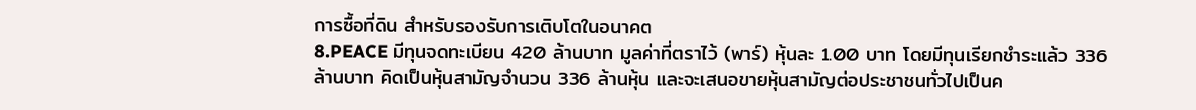การซื้อที่ดิน สำหรับรองรับการเติบโตในอนาคต
8.PEACE มีทุนจดทะเบียน 420 ล้านบาท มูลค่าที่ตราไว้ (พาร์) หุ้นละ 1.00 บาท โดยมีทุนเรียกชำระแล้ว 336 ล้านบาท คิดเป็นหุ้นสามัญจำนวน 336 ล้านหุ้น และจะเสนอขายหุ้นสามัญต่อประชาชนทั่วไปเป็นค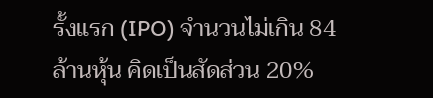รั้งแรก (IPO) จำนวนไม่เกิน 84 ล้านหุ้น คิดเป็นสัดส่วน 20%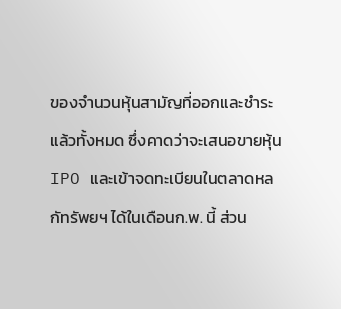ของจำนวนหุ้นสามัญที่ออกและชำระแล้วทั้งหมด ซึ่งคาดว่าจะเสนอขายหุ้น IPO และเข้าจดทะเบียนในตลาดหลกัทรัพยฯ ได้ในเดือนก.พ. นี้ ส่วน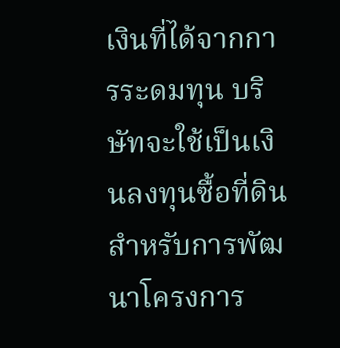เงินที่ได้จากการระดมทุน บริษัทจะใช้เป็นเงินลงทุนซื้อที่ดินสำหรับการพัฒนาโครงการ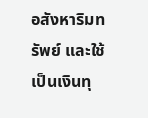อสังหาริมทรัพย์ และใช้เป็นเงินทุ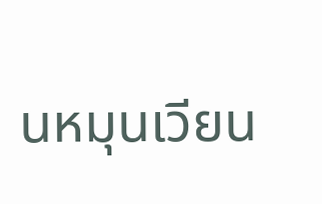นหมุนเวียน